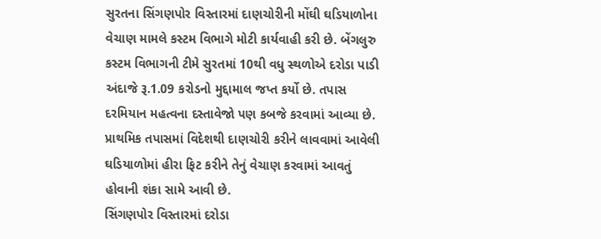સુરતના સિંગણપોર વિસ્તારમાં દાણચોરીની મોંઘી ઘડિયાળોના વેચાણ મામલે કસ્ટમ વિભાગે મોટી કાર્યવાહી કરી છે. બેંગલુરુ કસ્ટમ વિભાગની ટીમે સુરતમાં 10થી વધુ સ્થળોએ દરોડા પાડી અંદાજે રૂ.1.09 કરોડનો મુદ્દામાલ જપ્ત કર્યો છે. તપાસ દરમિયાન મહત્વના દસ્તાવેજો પણ કબજે કરવામાં આવ્યા છે. પ્રાથમિક તપાસમાં વિદેશથી દાણચોરી કરીને લાવવામાં આવેલી ઘડિયાળોમાં હીરા ફિટ કરીને તેનું વેચાણ કરવામાં આવતું હોવાની શંકા સામે આવી છે.
સિંગણપોર વિસ્તારમાં દરોડા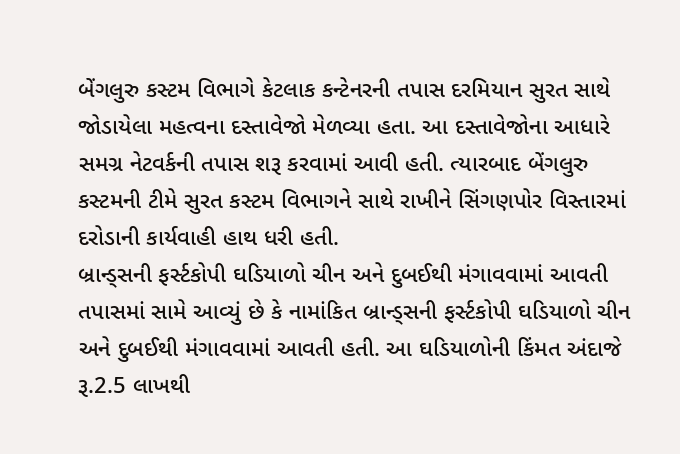બેંગલુરુ કસ્ટમ વિભાગે કેટલાક કન્ટેનરની તપાસ દરમિયાન સુરત સાથે જોડાયેલા મહત્વના દસ્તાવેજો મેળવ્યા હતા. આ દસ્તાવેજોના આધારે સમગ્ર નેટવર્કની તપાસ શરૂ કરવામાં આવી હતી. ત્યારબાદ બેંગલુરુ કસ્ટમની ટીમે સુરત કસ્ટમ વિભાગને સાથે રાખીને સિંગણપોર વિસ્તારમાં દરોડાની કાર્યવાહી હાથ ધરી હતી.
બ્રાન્ડ્સની ફર્સ્ટકોપી ઘડિયાળો ચીન અને દુબઈથી મંગાવવામાં આવતી
તપાસમાં સામે આવ્યું છે કે નામાંકિત બ્રાન્ડ્સની ફર્સ્ટકોપી ઘડિયાળો ચીન અને દુબઈથી મંગાવવામાં આવતી હતી. આ ઘડિયાળોની કિંમત અંદાજે રૂ.2.5 લાખથી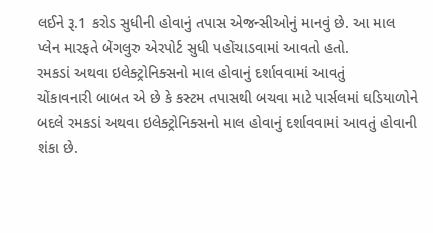લઈને રૂ.1 કરોડ સુધીની હોવાનું તપાસ એજન્સીઓનું માનવું છે. આ માલ પ્લેન મારફતે બેંગલુરુ એરપોર્ટ સુધી પહોંચાડવામાં આવતો હતો.
રમકડાં અથવા ઇલેક્ટ્રોનિક્સનો માલ હોવાનું દર્શાવવામાં આવતું
ચોંકાવનારી બાબત એ છે કે કસ્ટમ તપાસથી બચવા માટે પાર્સલમાં ઘડિયાળોને બદલે રમકડાં અથવા ઇલેક્ટ્રોનિક્સનો માલ હોવાનું દર્શાવવામાં આવતું હોવાની શંકા છે.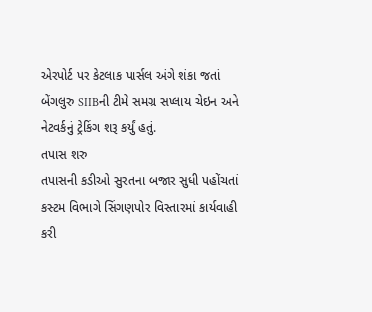એરપોર્ટ પર કેટલાક પાર્સલ અંગે શંકા જતાં બેંગલુરુ SIIBની ટીમે સમગ્ર સપ્લાય ચેઇન અને નેટવર્કનું ટ્રેકિંગ શરૂ કર્યું હતું.
તપાસ શરુ
તપાસની કડીઓ સુરતના બજાર સુધી પહોંચતાં કસ્ટમ વિભાગે સિંગણપોર વિસ્તારમાં કાર્યવાહી કરી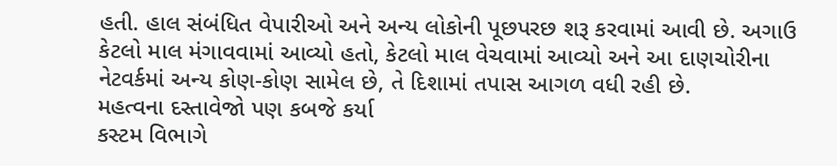હતી. હાલ સંબંધિત વેપારીઓ અને અન્ય લોકોની પૂછપરછ શરૂ કરવામાં આવી છે. અગાઉ કેટલો માલ મંગાવવામાં આવ્યો હતો, કેટલો માલ વેચવામાં આવ્યો અને આ દાણચોરીના નેટવર્કમાં અન્ય કોણ-કોણ સામેલ છે, તે દિશામાં તપાસ આગળ વધી રહી છે.
મહત્વના દસ્તાવેજો પણ કબજે કર્યા
કસ્ટમ વિભાગે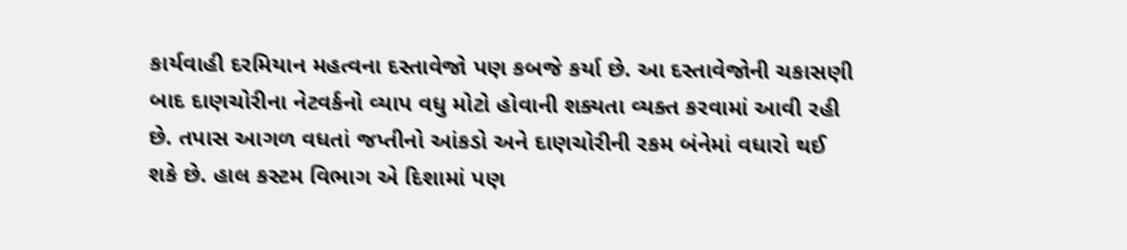કાર્યવાહી દરમિયાન મહત્વના દસ્તાવેજો પણ કબજે કર્યા છે. આ દસ્તાવેજોની ચકાસણી બાદ દાણચોરીના નેટવર્કનો વ્યાપ વધુ મોટો હોવાની શક્યતા વ્યક્ત કરવામાં આવી રહી છે. તપાસ આગળ વધતાં જપ્તીનો આંકડો અને દાણચોરીની રકમ બંનેમાં વધારો થઈ શકે છે. હાલ કસ્ટમ વિભાગ એ દિશામાં પણ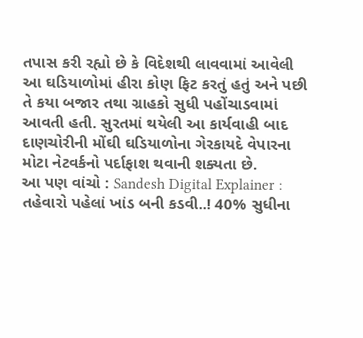તપાસ કરી રહ્યો છે કે વિદેશથી લાવવામાં આવેલી આ ઘડિયાળોમાં હીરા કોણ ફિટ કરતું હતું અને પછી તે કયા બજાર તથા ગ્રાહકો સુધી પહોંચાડવામાં આવતી હતી. સુરતમાં થયેલી આ કાર્યવાહી બાદ દાણચોરીની મોંઘી ઘડિયાળોના ગેરકાયદે વેપારના મોટા નેટવર્કનો પર્દાફાશ થવાની શક્યતા છે.
આ પણ વાંચો : Sandesh Digital Explainer : તહેવારો પહેલાં ખાંડ બની કડવી..! 40% સુધીના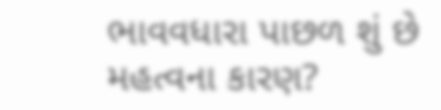ભાવવધારા પાછળ શું છે મહત્વના કારણ?